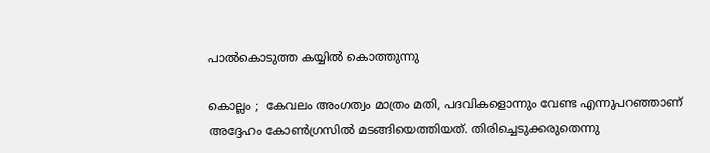പാല്‍കൊടുത്ത കയ്യില്‍ കൊത്തുന്നു

കൊല്ലം ;  കേവലം അംഗത്വം മാത്രം മതി, പദവികളൊന്നും വേണ്ട എന്നുപറഞ്ഞാണ് അദ്ദേഹം കോണ്‍ഗ്രസില്‍ മടങ്ങിയെത്തിയത്. തിരിച്ചെടുക്കരുതെന്നു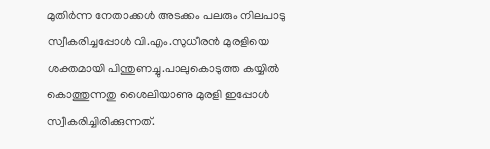മുതിര്‍ന്ന നേതാക്കള്‍ അടക്കം പലരും നിലപാടു സ്വീകരിച്ചപ്പോള്‍ വി.എം.സുധീരന്‍ മുരളിയെ ശക്തമായി പിന്തുണച്ചു.പാലുകൊടുത്ത കയ്യില്‍ കൊത്തുന്നതു ശൈലിയാണു മുരളി ഇപ്പോള്‍ സ്വീകരിച്ചിരിക്കുന്നത്.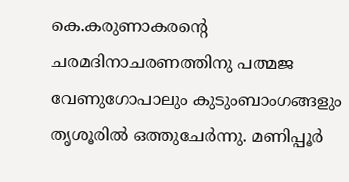കെ.കരുണാകരന്റെ ചരമദിനാചരണത്തിനു പത്മജ വേണുഗോപാലും കുടുംബാംഗങ്ങളും തൃശൂരില്‍ ഒത്തുചേര്‍ന്നു. മണിപ്പൂര്‍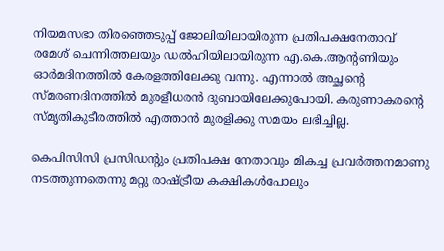നിയമസഭാ തിരഞ്ഞെടുപ്പ് ജോലിയിലായിരുന്ന പ്രതിപക്ഷനേതാവ് രമേശ് ചെന്നിത്തലയും ഡല്‍ഹിയിലായിരുന്ന എ.കെ.ആന്റണിയും ഓര്‍മദിനത്തില്‍ കേരളത്തിലേക്കു വന്നു. എന്നാല്‍ അച്ഛന്റെ സ്മരണദിനത്തില്‍ മുരളീധരന്‍ ദുബായിലേക്കുപോയി. കരുണാകരന്റെ സ്മൃതികുടീരത്തില്‍ എത്താന്‍ മുരളിക്കു സമയം ലഭിച്ചില്ല.

കെപിസിസി പ്രസിഡന്റും പ്രതിപക്ഷ നേതാവും മികച്ച പ്രവര്‍ത്തനമാണു നടത്തുന്നതെന്നു മറ്റു രാഷ്ട്രീയ കക്ഷികള്‍പോലും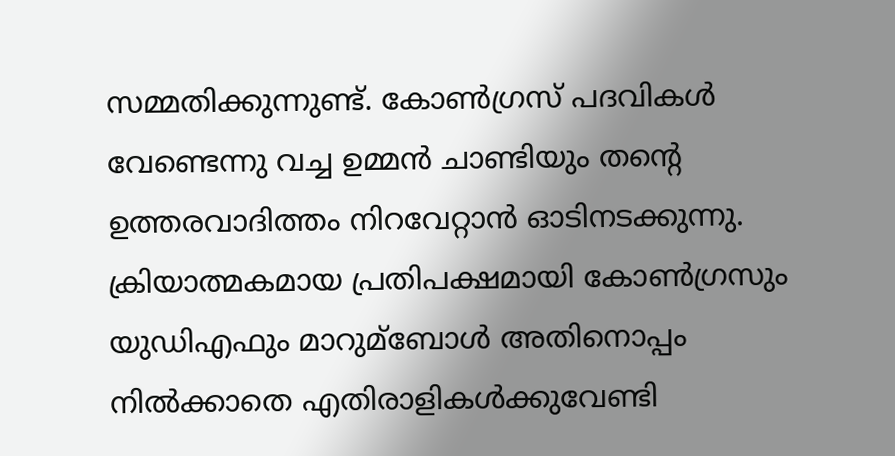സമ്മതിക്കുന്നുണ്ട്. കോണ്‍ഗ്രസ് പദവികള്‍ വേണ്ടെന്നു വച്ച ഉമ്മന്‍ ചാണ്ടിയും തന്റെ ഉത്തരവാദിത്തം നിറവേറ്റാന്‍ ഓടിനടക്കുന്നു. ക്രിയാത്മകമായ പ്രതിപക്ഷമായി കോണ്‍ഗ്രസും യുഡിഎഫും മാറുമ്‌ബോള്‍ അതിനൊപ്പം നില്‍ക്കാതെ എതിരാളികള്‍ക്കുവേണ്ടി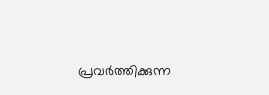പ്രവര്‍ത്തിക്കുന്ന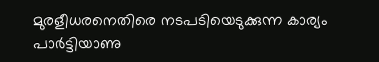മുരളീധരനെതിരെ നടപടിയെടുക്കുന്ന കാര്യം പാര്‍ട്ടിയാണു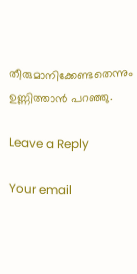തീരുമാനിക്കേണ്ടതെന്നും ഉണ്ണിത്താന്‍ പറഞ്ഞു.

Leave a Reply

Your email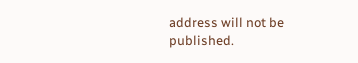address will not be published.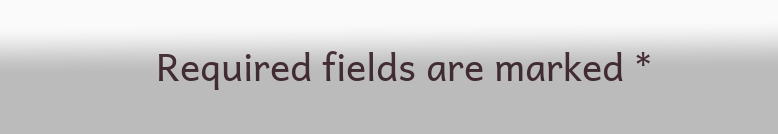Required fields are marked *